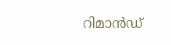റിമാന്‍ഡ്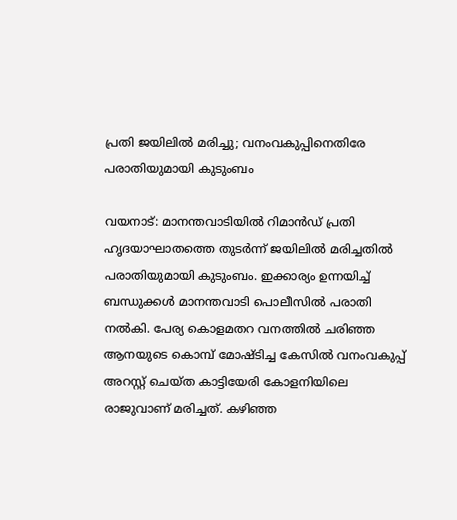പ്രതി ജയിലില്‍ മരിച്ചു; വനംവകുപ്പിനെതിരേ പരാതിയുമായി കുടുംബം

വയനാട്: മാനന്തവാടിയില്‍ റിമാന്‍ഡ് പ്രതി ഹൃദയാഘാതത്തെ തുടര്‍ന്ന് ജയിലില്‍ മരിച്ചതില്‍ പരാതിയുമായി കുടുംബം. ഇക്കാര്യം ഉന്നയിച്ച് ബന്ധുക്കള്‍ മാനന്തവാടി പൊലീസില്‍ പരാതി നല്‍കി. പേര്യ കൊളമതറ വനത്തില്‍ ചരിഞ്ഞ ആനയുടെ കൊമ്പ് മോഷ്ടിച്ച കേസില്‍ വനംവകുപ്പ് അറസ്റ്റ് ചെയ്ത കാട്ടിയേരി കോളനിയിലെ രാജുവാണ് മരിച്ചത്. കഴിഞ്ഞ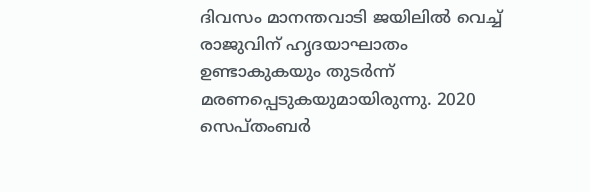ദിവസം മാനന്തവാടി ജയിലില്‍ വെച്ച് രാജുവിന് ഹൃദയാഘാതം ഉണ്ടാകുകയും തുടര്‍ന്ന് മരണപ്പെടുകയുമായിരുന്നു. 2020 സെപ്തംബര്‍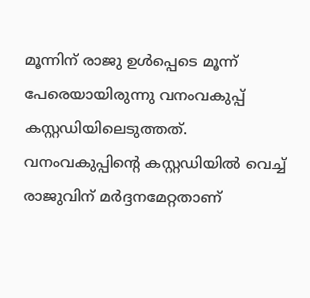മൂന്നിന് രാജു ഉള്‍പ്പെടെ മൂന്ന് പേരെയായിരുന്നു വനംവകുപ്പ് കസ്റ്റഡിയിലെടുത്തത്. വനംവകുപ്പിന്റെ കസ്റ്റഡിയില്‍ വെച്ച് രാജുവിന് മര്‍ദ്ദനമേറ്റതാണ്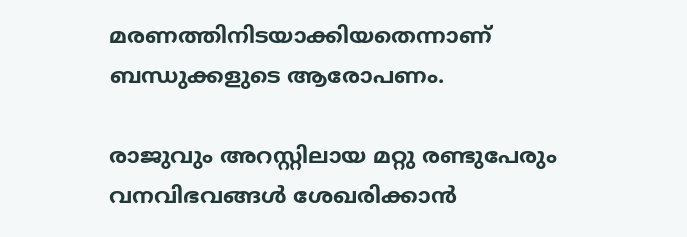മരണത്തിനിടയാക്കിയതെന്നാണ് ബന്ധുക്കളുടെ ആരോപണം.

രാജുവും അറസ്റ്റിലായ മറ്റു രണ്ടുപേരും വനവിഭവങ്ങള്‍ ശേഖരിക്കാന്‍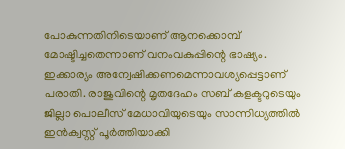പോകുന്നതിനിടെയാണ് ആനക്കൊമ്പ് മോഷ്ടിച്ചതെന്നാണ് വനംവകുപ്പിന്റെ ഭാഷ്യം. ഇക്കാര്യം അന്വേഷിക്കണമെന്നാവശ്യപ്പെട്ടാണ് പരാതി. രാജുവിന്റെ മൃതദേഹം സബ് കളക്ടറുടെയും ജില്ലാ പൊലീസ് മേധാവിയുടെയും സാന്നിധ്യത്തില്‍ ഇന്‍ക്വസ്റ്റ് പൂര്‍ത്തിയാക്കി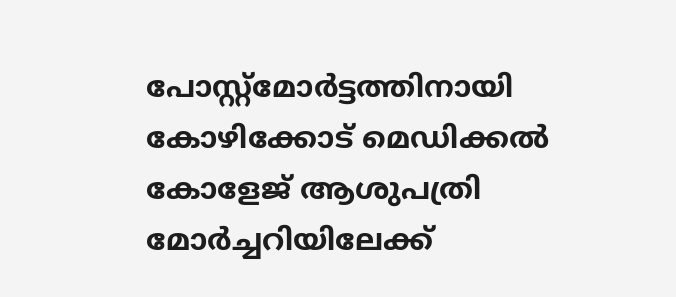പോസ്റ്റ്‌മോര്‍ട്ടത്തിനായി കോഴിക്കോട് മെഡിക്കല്‍ കോളേജ് ആശുപത്രി മോര്‍ച്ചറിയിലേക്ക്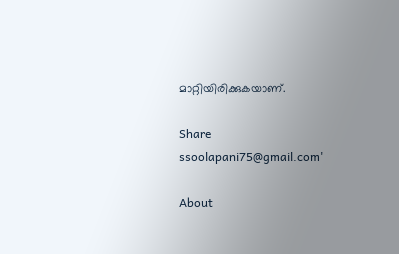മാറ്റിയിരിക്കുകയാണ്.

Share
ssoolapani75@gmail.com'

About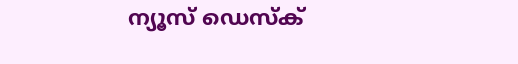ന്യൂസ് ഡെസ്ക്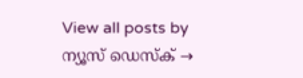View all posts by ന്യൂസ് ഡെസ്ക് →